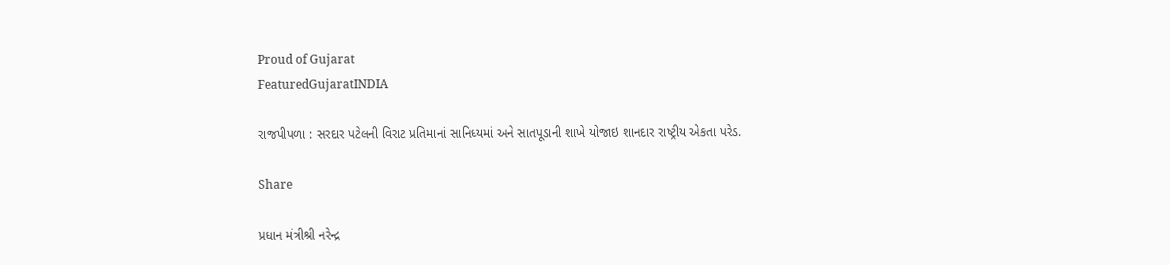Proud of Gujarat
FeaturedGujaratINDIA

રાજપીપળા : સરદાર પટેલની વિરાટ પ્રતિમાનાં સાનિધ્યમાં અને સાતપૂડાની શાખે યોજાઇ શાનદાર રાષ્ટ્રીય એકતા પરેડ.

Share

પ્રધાન મંત્રીશ્રી નરેન્દ્ર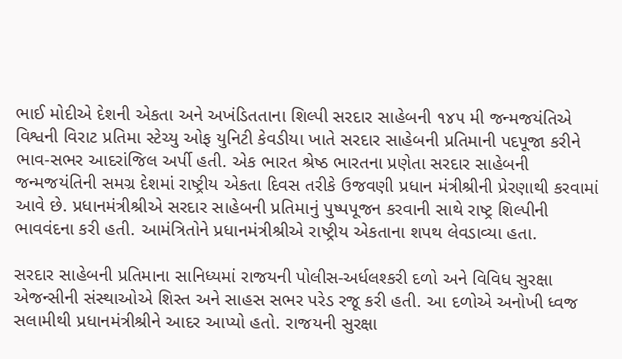ભાઈ મોદીએ દેશની એકતા અને અખંડિતતાના શિલ્પી સરદાર સાહેબની ૧૪૫ મી જન્મજયંતિએ વિશ્વની વિરાટ પ્રતિમા સ્ટેચ્યુ ઓફ યુનિટી કેવડીયા ખાતે સરદાર સાહેબની પ્રતિમાની પદપૂજા કરીને ભાવ-સભર આદરાંજિલ અર્પી હતી. એક ભારત શ્રેષ્ઠ ભારતના પ્રણેતા સરદાર સાહેબની જન્મજયંતિની સમગ્ર દેશમાં રાષ્ટ્રીય એકતા દિવસ તરીકે ઉજવણી પ્રધાન મંત્રીશ્રીની પ્રેરણાથી કરવામાં આવે છે. પ્રધાનમંત્રીશ્રીએ સરદાર સાહેબની પ્રતિમાનું પુષ્પપૂજન કરવાની સાથે રાષ્ટ્ર શિલ્પીની ભાવવંદના કરી હતી. આમંત્રિતોને પ્રધાનમંત્રીશ્રીએ રાષ્ટ્રીય એકતાના શપથ લેવડાવ્યા હતા.

સરદાર સાહેબની પ્રતિમાના સાનિધ્યમાં રાજયની પોલીસ-અર્ધલશ્કરી દળો અને વિવિધ સુરક્ષા એજન્સીની સંસ્થાઓએ શિસ્ત અને સાહસ સભર પરેડ રજૂ કરી હતી. આ દળોએ અનોખી ધ્વજ સલામીથી પ્રધાનમંત્રીશ્રીને આદર આપ્યો હતો. રાજયની સુરક્ષા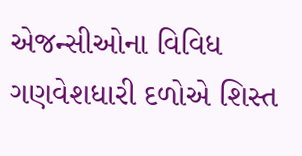એજન્સીઓના વિવિધ ગણવેશધારી દળોએ શિસ્ત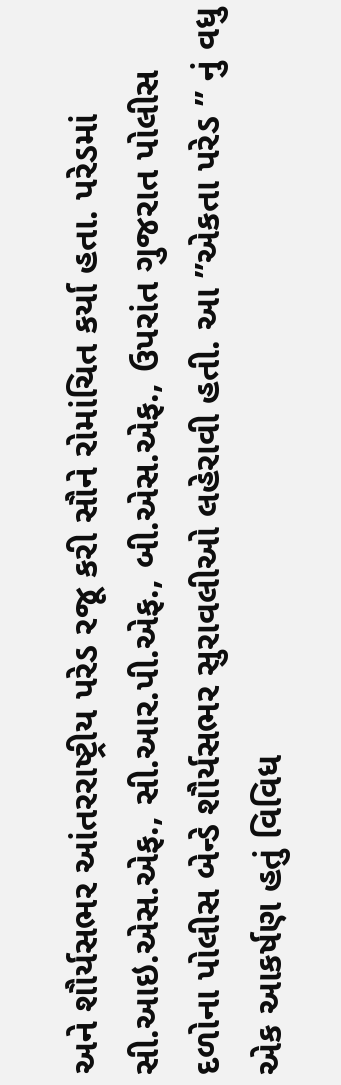અને શૌર્યસભર આંતરરાષ્ટ્રીય પરેડ રજૂ કરી સૌને રોમાંચિત કર્યા હતા. પરેડમાં સી.આઇ.એસ.એફ., સી.આર.પી.એફ., બી.એસ.એફ., ઉપરાંત ગુજરાત પોલીસ દળોના પોલીસ બેન્ડે શૌર્યસભર સુરાવલીઓ લહેરાવી હતી. આ ”એકતા પરેડ ” નું વધુ એક આકર્ષણ હતું વિવિધ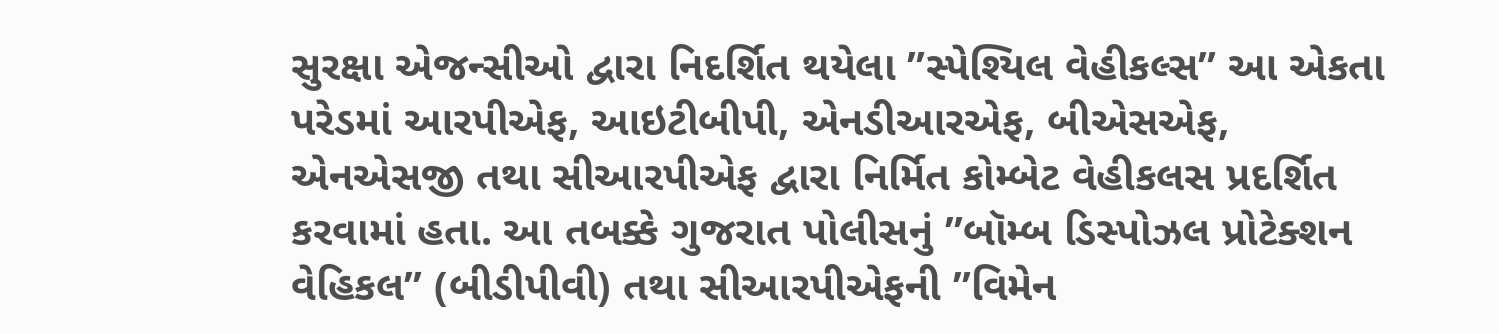સુરક્ષા એજન્સીઓ દ્વારા નિદર્શિત થયેલા ”સ્પેશ્યિલ વેહીકલ્સ” આ એકતા પરેડમાં આરપીએફ, આઇટીબીપી, એનડીઆરએફ, બીએસએફ, એનએસજી તથા સીઆરપીએફ દ્વારા નિર્મિત કોમ્બેટ વેહીકલસ પ્રદર્શિત કરવામાં હતા. આ તબક્કે ગુજરાત પોલીસનું ”બૉમ્બ ડિસ્પોઝલ પ્રોટેક્શન વેહિકલ” (બીડીપીવી) તથા સીઆરપીએફની ”વિમેન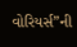વોરિયર્સ”ની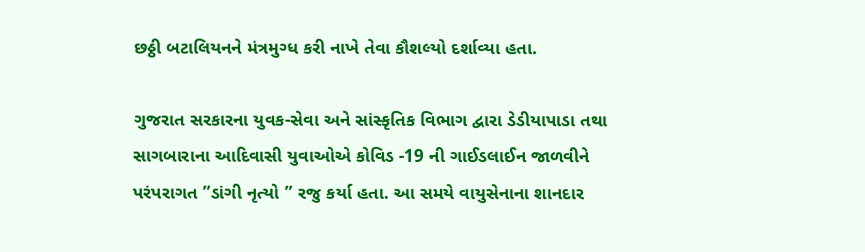છઠ્ઠી બટાલિયનને મંત્રમુગ્ધ કરી નાખે તેવા કૌશલ્યો દર્શાવ્યા હતા.

ગુજરાત સરકારના યુવક-સેવા અને સાંસ્કૃતિક વિભાગ દ્વારા ડેડીયાપાડા તથા સાગબારાના આદિવાસી યુવાઓએ કોવિડ -19 ની ગાઈડલાઈન જાળવીને પરંપરાગત ”ડાંગી નૃત્યો ” રજુ કર્યા હતા. આ સમયે વાયુસેનાના શાનદાર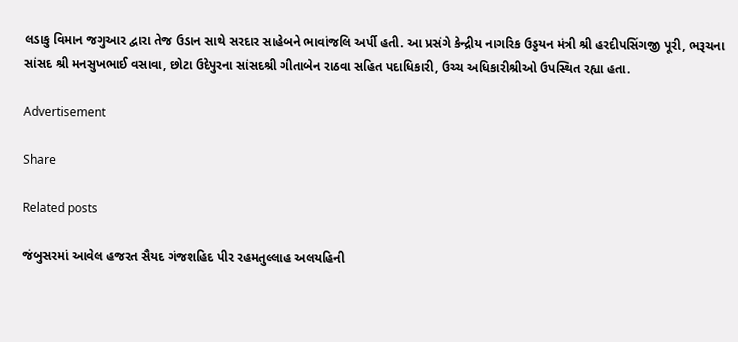લડાકુ વિમાન જગુઆર દ્વારા તેજ ઉડાન સાથે સરદાર સાહેબને ભાવાંજલિ અર્પી હતી. આ પ્રસંગે કેન્દ્રીય નાગરિક ઉડ્ડયન મંત્રી શ્રી હરદીપસિંગજી પૂરી, ભરૂચના સાંસદ શ્રી મનસુખભાઈ વસાવા, છોટા ઉદેપુરના સાંસદશ્રી ગીતાબેન રાઠવા સહિત પદાધિકારી, ઉચ્ચ અધિકારીશ્રીઓ ઉપસ્થિત રહ્યા હતા.

Advertisement

Share

Related posts

જંબુસરમાં આવેલ હજરત સૈયદ ગંજશહિદ પીર રહમતુલ્લાહ અલયહિની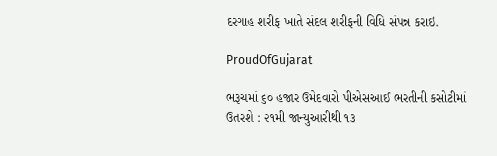દરગાહ શરીફ ખાતે સંદલ શરીફની વિધિ સંપન્ન કરાઇ.

ProudOfGujarat

ભરૂચમાં ૬૦ હજાર ઉમેદવારો પીએસઆઈ ભરતીની કસોટીમાં ઉતરશે : ૨૧મી જાન્યુઆરીથી ૧૩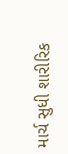માર્ચ સુધી શારીરિક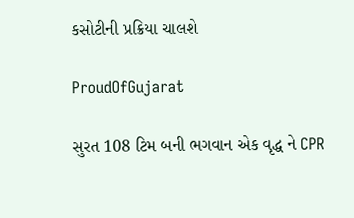કસોટીની પ્રક્રિયા ચાલશે

ProudOfGujarat

સુરત 108 ટિમ બની ભગવાન એક વૃદ્ધ ને CPR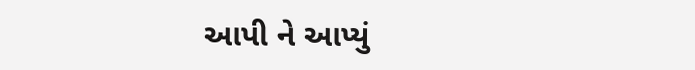આપી ને આપ્યું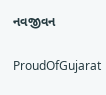નવજીવન

ProudOfGujarat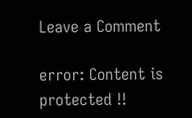Leave a Comment

error: Content is protected !!